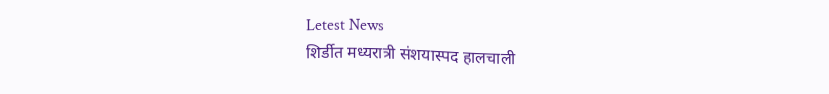Letest News
शिर्डीत मध्यरात्री संशयास्पद हालचाली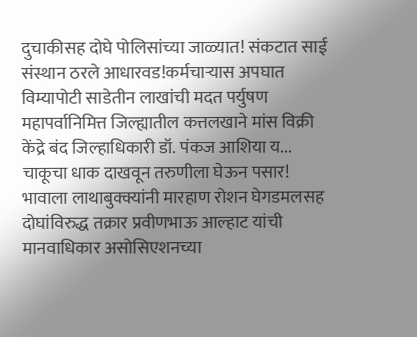दुचाकीसह दोघे पोलिसांच्या जाळ्यात! संकटात साई संस्थान ठरले आधारवड!कर्मचाऱ्यास अपघात विम्यापोटी साडेतीन लाखांची मदत पर्युषण महापर्वानिमित्त जिल्ह्यातील कत्तलखाने मांस विक्री केंद्रे बंद जिल्हाधिकारी डॉ. पंकज आशिया य... चाकूचा धाक दाखवून तरुणीला घेऊन पसार! भावाला लाथाबुक्क्यांनी मारहाण रोशन घेगडमलसह दोघांविरुद्ध तक्रार प्रवीणभाऊ आल्हाट यांची मानवाधिकार असोसिएशनच्या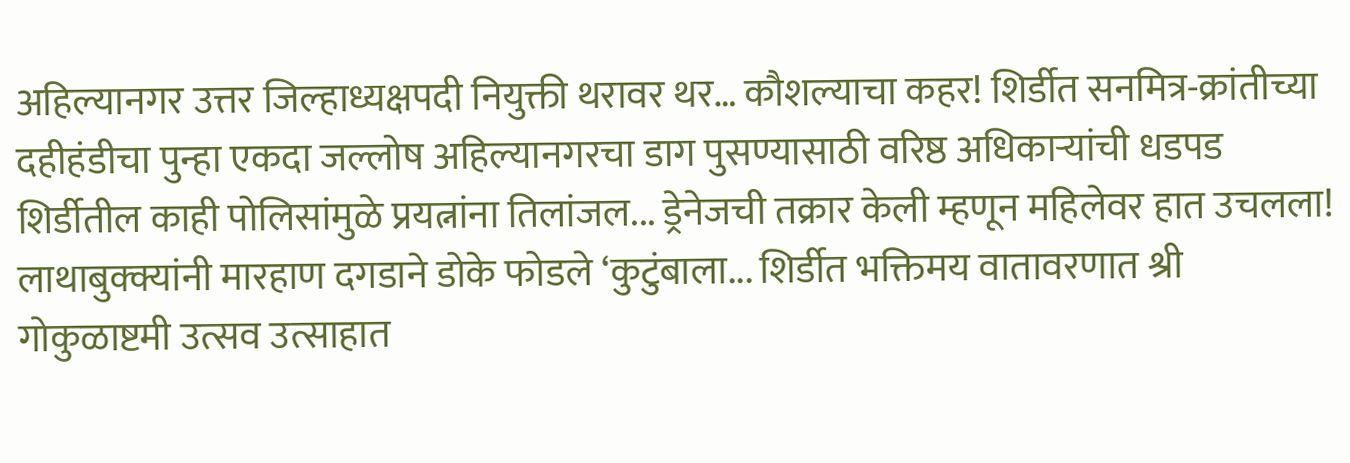अहिल्यानगर उत्तर जिल्हाध्यक्षपदी नियुक्ती थरावर थर… कौशल्याचा कहर! शिर्डीत सनमित्र-क्रांतीच्या दहीहंडीचा पुन्हा एकदा जल्लोष अहिल्यानगरचा डाग पुसण्यासाठी वरिष्ठ अधिकाऱ्यांची धडपड शिर्डीतील काही पोलिसांमुळे प्रयत्नांना तिलांजल... ड्रेनेजची तक्रार केली म्हणून महिलेवर हात उचलला! लाथाबुक्क्यांनी मारहाण दगडाने डोके फोडले ‘कुटुंबाला... शिर्डीत भक्तिमय वातावरणात श्री गोकुळाष्टमी उत्सव उत्साहात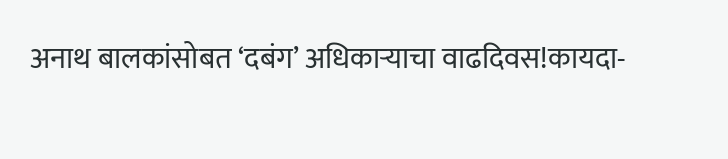अनाथ बालकांसोबत ‘दबंग’ अधिकाऱ्याचा वाढदिवस!कायदा-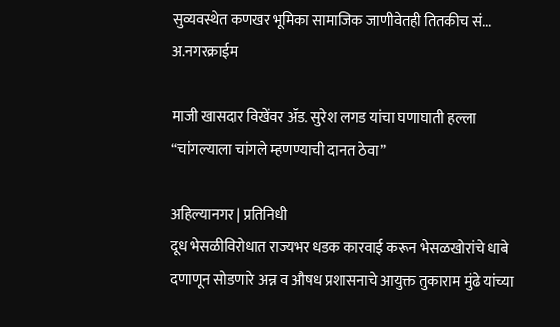सुव्यवस्थेत कणखर भूमिका सामाजिक जाणीवेतही तितकीच सं...
अ.नगरक्राईम

माजी खासदार विखेंवर ॲड. सुरेश लगड यांचा घणाघाती हल्ला “चांगल्याला चांगले म्हणण्याची दानत ठेवा”

अहिल्यानगर | प्रतिनिधी
दूध भेसळीविरोधात राज्यभर धडक कारवाई करून भेसळखोरांचे धाबे दणाणून सोडणारे अन्न व औषध प्रशासनाचे आयुक्त तुकाराम मुंढे यांच्या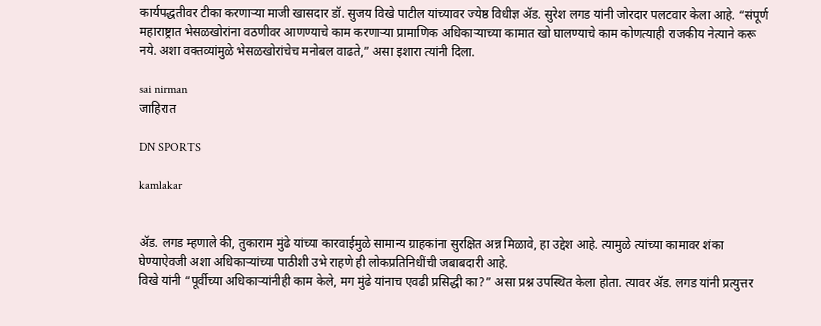कार्यपद्धतीवर टीका करणाऱ्या माजी खासदार डॉ. सुजय विखे पाटील यांच्यावर ज्येष्ठ विधीज्ञ ॲड. सुरेश लगड यांनी जोरदार पलटवार केला आहे. “संपूर्ण महाराष्ट्रात भेसळखोरांना वठणीवर आणण्याचे काम करणाऱ्या प्रामाणिक अधिकाऱ्याच्या कामात खो घालण्याचे काम कोणत्याही राजकीय नेत्याने करू नये. अशा वक्तव्यांमुळे भेसळखोरांचेच मनोबल वाढते,” असा इशारा त्यांनी दिला.

sai nirman
जाहिरात

DN SPORTS

kamlakar


ॲड. लगड म्हणाले की, तुकाराम मुंढे यांच्या कारवाईमुळे सामान्य ग्राहकांना सुरक्षित अन्न मिळावे, हा उद्देश आहे. त्यामुळे त्यांच्या कामावर शंका घेण्याऐवजी अशा अधिकाऱ्यांच्या पाठीशी उभे राहणे ही लोकप्रतिनिधींची जबाबदारी आहे.
विखे यांनी “पूर्वीच्या अधिकाऱ्यांनीही काम केले, मग मुंढे यांनाच एवढी प्रसिद्धी का?” असा प्रश्न उपस्थित केला होता. त्यावर ॲड. लगड यांनी प्रत्युत्तर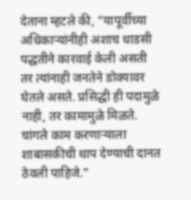देताना म्हटले की, “यापूर्वीच्या अधिकाऱ्यांनीही अशाच धाडसी पद्धतीने कारवाई केली असती तर त्यांनाही जनतेने डोक्यावर घेतले असते. प्रसिद्धी ही पदामुळे नाही, तर कामामुळे मिळते. चांगले काम करणाऱ्याला शाबासकीची थाप देण्याची दानत ठेवली पाहिजे.”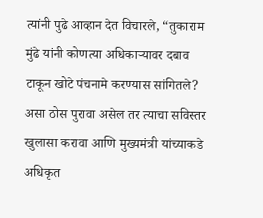त्यांनी पुढे आव्हान देत विचारले, “तुकाराम मुंढे यांनी कोणत्या अधिकाऱ्यावर दबाव टाकून खोटे पंचनामे करण्यास सांगितले? असा ठोस पुरावा असेल तर त्याचा सविस्तर खुलासा करावा आणि मुख्यमंत्री यांच्याकडे अधिकृत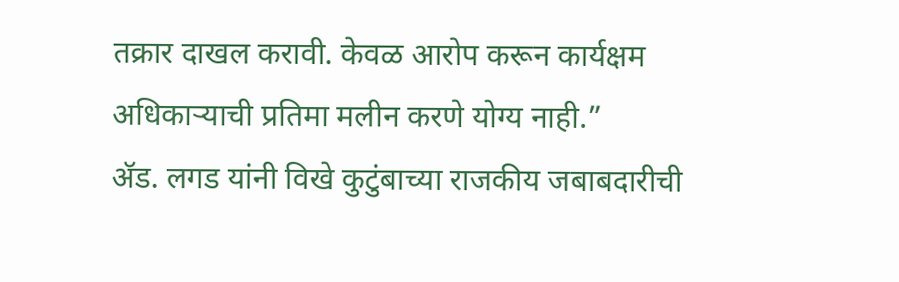तक्रार दाखल करावी. केवळ आरोप करून कार्यक्षम अधिकाऱ्याची प्रतिमा मलीन करणे योग्य नाही.”
ॲड. लगड यांनी विखे कुटुंबाच्या राजकीय जबाबदारीची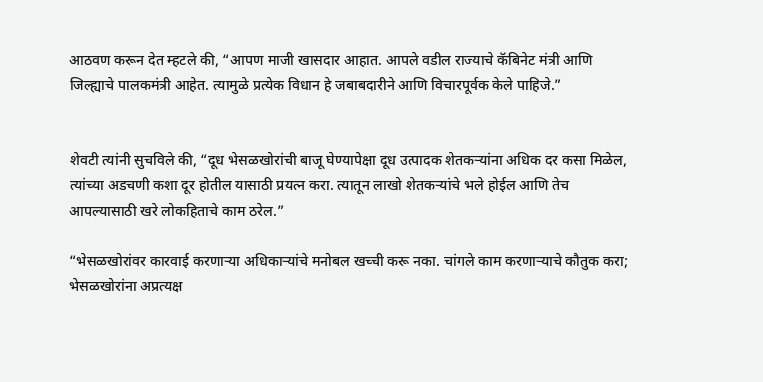आठवण करून देत म्हटले की, “आपण माजी खासदार आहात. आपले वडील राज्याचे कॅबिनेट मंत्री आणि जिल्ह्याचे पालकमंत्री आहेत. त्यामुळे प्रत्येक विधान हे जबाबदारीने आणि विचारपूर्वक केले पाहिजे.”


शेवटी त्यांनी सुचविले की, “दूध भेसळखोरांची बाजू घेण्यापेक्षा दूध उत्पादक शेतकऱ्यांना अधिक दर कसा मिळेल, त्यांच्या अडचणी कशा दूर होतील यासाठी प्रयत्न करा. त्यातून लाखो शेतकऱ्यांचे भले होईल आणि तेच आपल्यासाठी खरे लोकहिताचे काम ठरेल.”

“भेसळखोरांवर कारवाई करणाऱ्या अधिकाऱ्यांचे मनोबल खच्ची करू नका. चांगले काम करणाऱ्याचे कौतुक करा; भेसळखोरांना अप्रत्यक्ष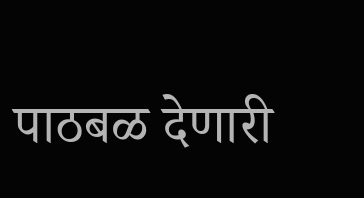पाठबळ देणारी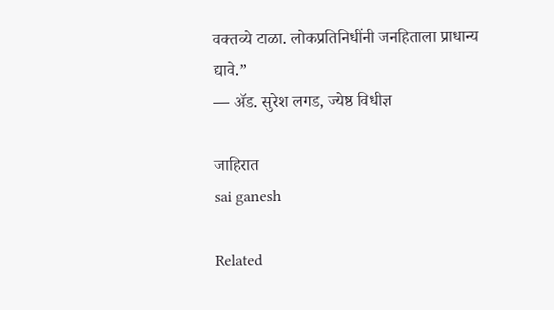वक्तव्ये टाळा. लोकप्रतिनिधींनी जनहिताला प्राधान्य द्यावे.”
— ॲड. सुरेश लगड, ज्येष्ठ विधीज्ञ

जाहिरात
sai ganesh

Related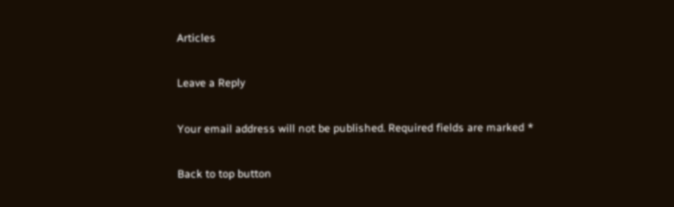Articles

Leave a Reply

Your email address will not be published. Required fields are marked *

Back to top button